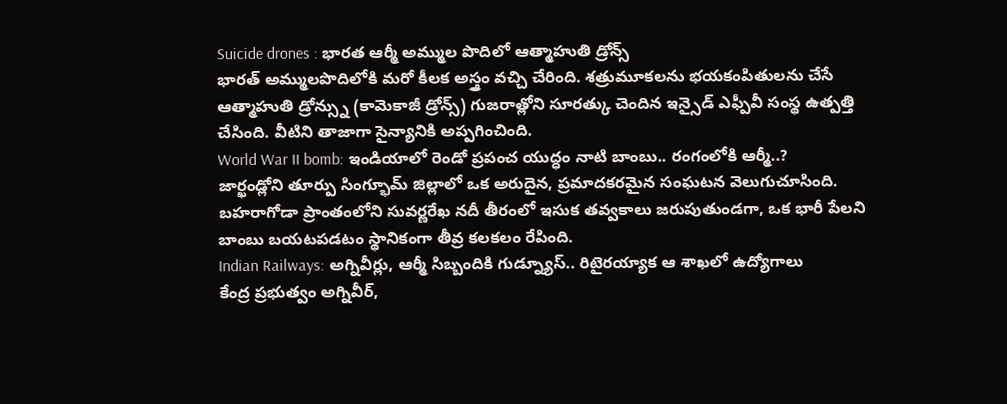Suicide drones : భారత ఆర్మీ అమ్ముల పొదిలో ఆత్మాహుతి డ్రోన్స్
భారత్ అమ్ములపొదిలోకి మరో కీలక అస్త్రం వచ్చి చేరింది. శత్రుమూకలను భయకంపితులను చేసే ఆత్మాహుతి డ్రోన్స్ను (కామెకాజీ డ్రోన్స్) గుజరాత్లోని సూరత్కు చెందిన ఇన్సైడ్ ఎఫ్పీవీ సంస్థ ఉత్పత్తి చేసింది. వీటిని తాజాగా సైన్యానికి అప్పగించింది.
World War II bomb: ఇండియాలో రెండో ప్రపంచ యుద్ధం నాటి బాంబు.. రంగంలోకి ఆర్మీ..?
జార్ఖండ్లోని తూర్పు సింగ్భూమ్ జిల్లాలో ఒక అరుదైన, ప్రమాదకరమైన సంఘటన వెలుగుచూసింది. బహరాగోడా ప్రాంతంలోని సువర్ణరేఖ నదీ తీరంలో ఇసుక తవ్వకాలు జరుపుతుండగా, ఒక భారీ పేలని బాంబు బయటపడటం స్థానికంగా తీవ్ర కలకలం రేపింది.
Indian Railways: అగ్నివీర్లు, ఆర్మీ సిబ్బందికి గుడ్న్యూస్.. రిటైరయ్యాక ఆ శాఖలో ఉద్యోగాలు
కేంద్ర ప్రభుత్వం అగ్నివీర్,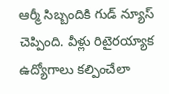ఆర్మీ సిబ్బందికి గుడ్ న్యూస్ చెప్పింది. వీళ్లు రిటైరయ్యాక ఉద్యోగాలు కల్పించేలా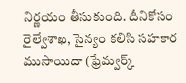నిర్ణయం తీసుకుంది. దీనికోసం రైల్వేశాఖ, సైన్యం కలిసి సహకార ముసాయిదా (ఫ్రేమ్వర్క్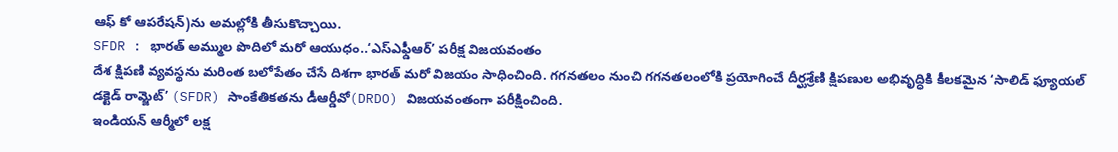ఆఫ్ కో ఆపరేషన్)ను అమల్లోకి తీసుకొచ్చాయి.
SFDR : భారత్ అమ్ముల పొదిలో మరో ఆయుధం..‘ఎస్ఎఫ్డీఆర్’ పరీక్ష విజయవంతం
దేశ క్షిపణి వ్యవస్థను మరింత బలోపేతం చేసే దిశగా భారత్ మరో విజయం సాధించింది. గగనతలం నుంచి గగనతలంలోకి ప్రయోగించే దీర్ఘశ్రేణి క్షిపణుల అభివృద్ధికి కీలకమైన ‘సాలిడ్ ఫ్యూయల్ డక్టెడ్ రామ్జెట్’ (SFDR) సాంకేతికతను డీఆర్డీవో(DRDO) విజయవంతంగా పరీక్షించింది.
ఇండియన్ ఆర్మీలో లక్ష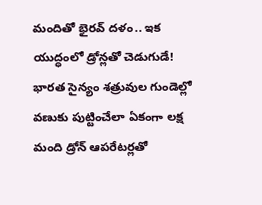మందితో భైరవ్ దళం.. ఇక యుద్ధంలో డ్రోన్లతో చెడుగుడే!
భారత సైన్యం శత్రువుల గుండెల్లో వణుకు పుట్టించేలా ఏకంగా లక్ష మంది డ్రోన్ ఆపరేటర్లతో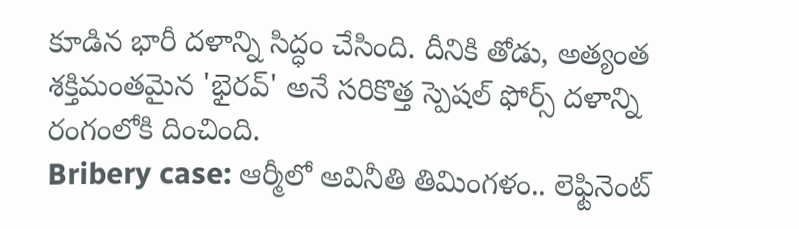కూడిన భారీ దళాన్ని సిద్ధం చేసింది. దీనికి తోడు, అత్యంత శక్తిమంతమైన 'భైరవ్' అనే సరికొత్త స్పెషల్ ఫోర్స్ దళాన్ని రంగంలోకి దించింది.
Bribery case: ఆర్మీలో అవినీతి తిమింగళం.. లెఫ్టినెంట్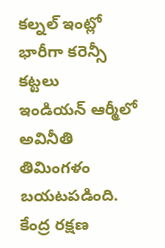కల్నల్ ఇంట్లో భారీగా కరెన్సీ కట్టలు
ఇండియన్ ఆర్మీలో అవినీతి తిమింగళం బయటపడింది. కేంద్ర రక్షణ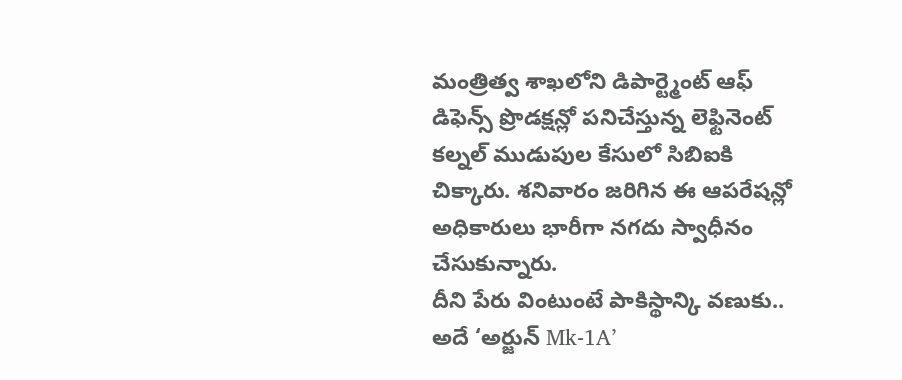మంత్రిత్వ శాఖలోని డిపార్ట్మెంట్ ఆఫ్ డిఫెన్స్ ప్రొడక్షన్లో పనిచేస్తున్న లెఫ్టినెంట్ కల్నల్ ముడుపుల కేసులో సిబిఐకి చిక్కారు. శనివారం జరిగిన ఈ ఆపరేషన్లో అధికారులు భారీగా నగదు స్వాధీనం చేసుకున్నారు.
దీని పేరు వింటుంటే పాకిస్థాన్కి వణుకు.. అదే ‘అర్జున్ Mk-1A’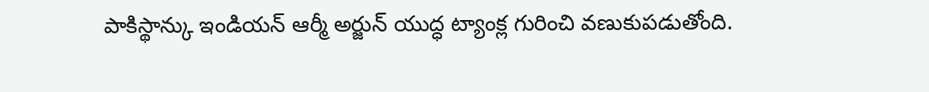పాకిస్థాన్కు ఇండియన్ ఆర్మీ అర్జున్ యుద్ధ ట్యాంక్ల గురించి వణుకుపడుతోంది.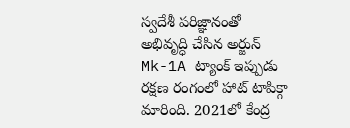స్వదేశీ పరిజ్ఞానంతో అభివృద్ధి చేసిన అర్జున్ Mk-1A ట్యాంక్ ఇప్పుడు రక్షణ రంగంలో హాట్ టాపిక్గా మారింది. 2021లో కేంద్ర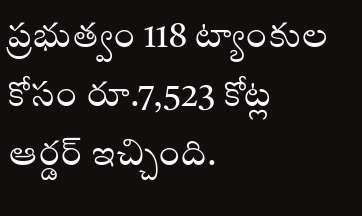ప్రభుత్వం 118 ట్యాంకుల కోసం రూ.7,523 కోట్ల ఆర్డర్ ఇచ్చింది.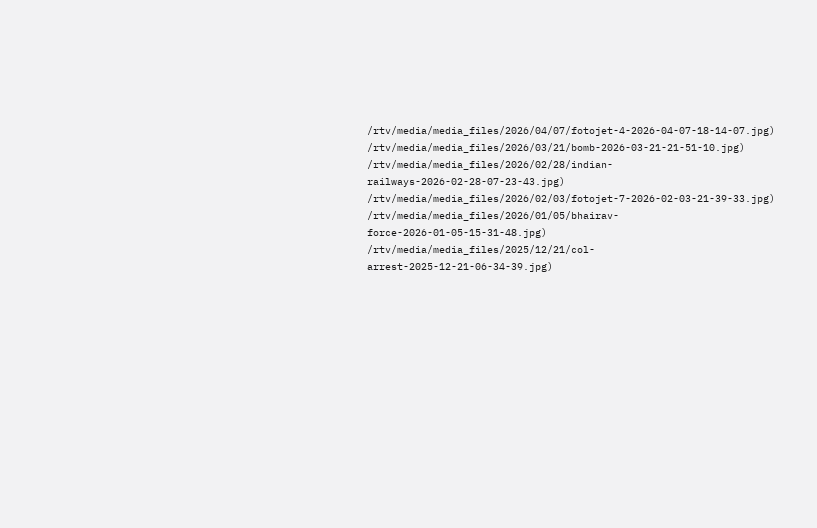/rtv/media/media_files/2026/04/07/fotojet-4-2026-04-07-18-14-07.jpg)
/rtv/media/media_files/2026/03/21/bomb-2026-03-21-21-51-10.jpg)
/rtv/media/media_files/2026/02/28/indian-railways-2026-02-28-07-23-43.jpg)
/rtv/media/media_files/2026/02/03/fotojet-7-2026-02-03-21-39-33.jpg)
/rtv/media/media_files/2026/01/05/bhairav-force-2026-01-05-15-31-48.jpg)
/rtv/media/media_files/2025/12/21/col-arrest-2025-12-21-06-34-39.jpg)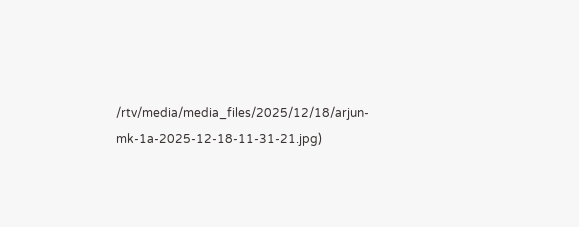/rtv/media/media_files/2025/12/18/arjun-mk-1a-2025-12-18-11-31-21.jpg)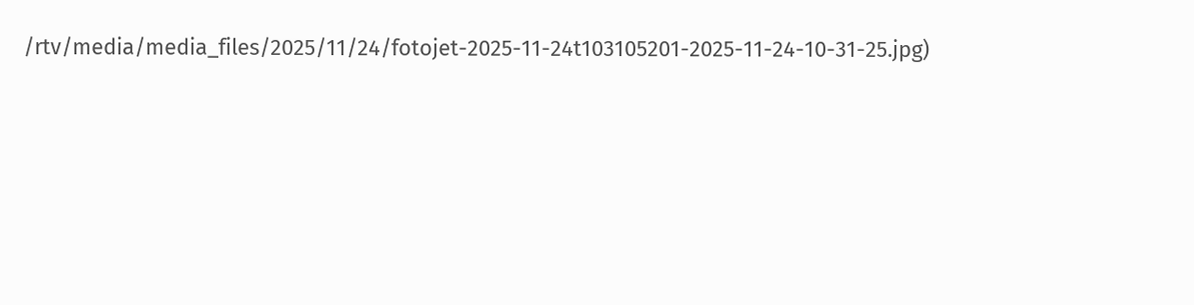/rtv/media/media_files/2025/11/24/fotojet-2025-11-24t103105201-2025-11-24-10-31-25.jpg)